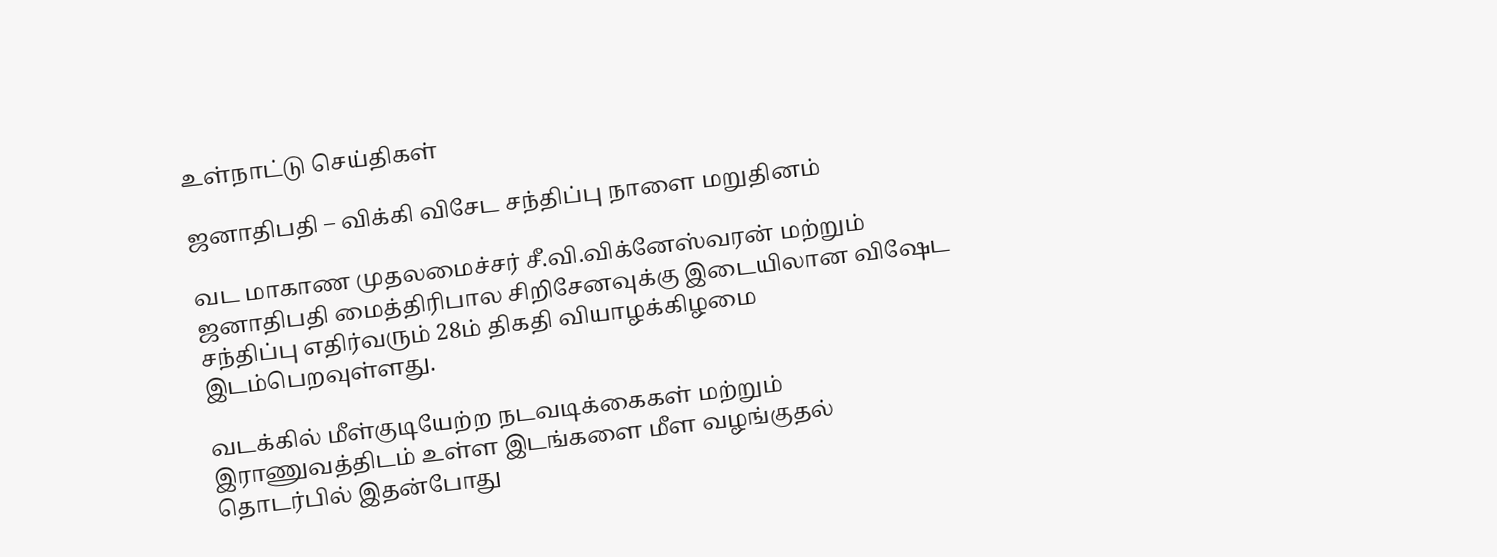உள்நாட்டு செய்திகள்

ஜனாதிபதி – விக்கி விசேட சந்திப்பு நாளை மறுதினம்

வட மாகாண முதலமைச்சர் சீ.வி.விக்னேஸ்வரன் மற்றும் ஜனாதிபதி மைத்திரிபால சிறிசேனவுக்கு இடையிலான விஷேட சந்திப்பு எதிர்வரும் 28ம் திகதி வியாழக்கிழமை இடம்பெறவுள்ளது.

வடக்கில் மீள்குடியேற்ற நடவடிக்கைகள் மற்றும் இராணுவத்திடம் உள்ள இடங்களை மீள வழங்குதல் தொடர்பில் இதன்போது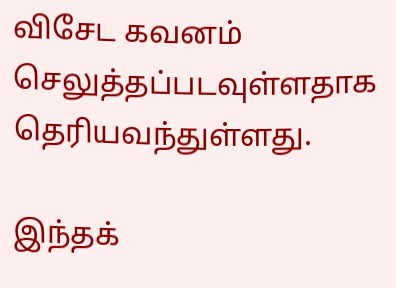விசேட கவனம் செலுத்தப்படவுள்ளதாக தெரியவந்துள்ளது.

இந்தக்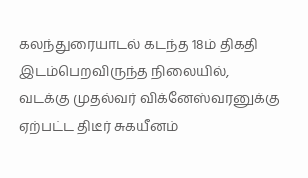கலந்துரையாடல் கடந்த 18ம் திகதி இடம்பெறவிருந்த நிலையில், வடக்கு முதல்வர் விக்னேஸ்வரனுக்கு ஏற்பட்ட திடீர் சுகயீனம்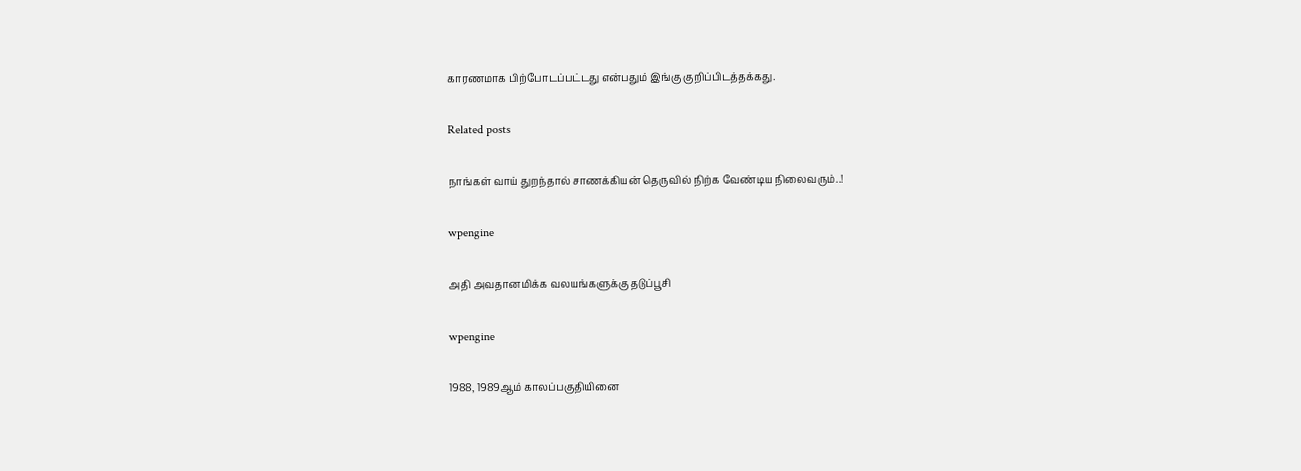காரணமாக பிற்போடப்பட்டது என்பதும் இங்கு குறிப்பிடத்தக்கது.

Related posts

நாங்கள் வாய் துறந்தால் சாணக்கியன் தெருவில் நிற்க வேண்டிய நிலைவரும்..!

wpengine

அதி அவதானமிக்க வலயங்களுக்கு தடுப்பூசி

wpengine

1988, 1989ஆம் காலப்பகுதியினை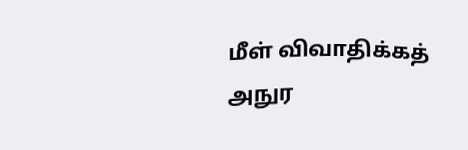மீள் விவாதிக்கத் அநுர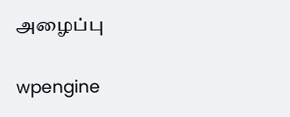அழைப்பு

wpengine